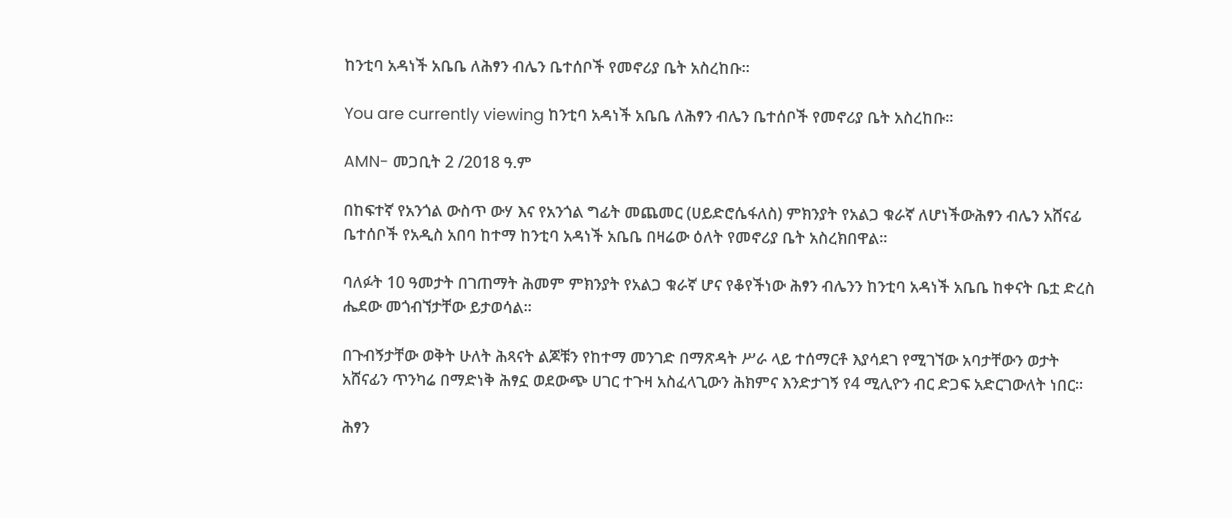ከንቲባ አዳነች አቤቤ ለሕፃን ብሌን ቤተሰቦች የመኖሪያ ቤት አስረከቡ፡፡

You are currently viewing ከንቲባ አዳነች አቤቤ ለሕፃን ብሌን ቤተሰቦች የመኖሪያ ቤት አስረከቡ፡፡

AMN- መጋቢት 2 /2018 ዓ.ም

በከፍተኛ የአንጎል ውስጥ ውሃ እና የአንጎል ግፊት መጨመር (ሀይድሮሴፋለስ) ምክንያት የአልጋ ቁራኛ ለሆነችውሕፃን ብሌን አሸናፊ ቤተሰቦች የአዲስ አበባ ከተማ ከንቲባ አዳነች አቤቤ በዛሬው ዕለት የመኖሪያ ቤት አስረክበዋል።

ባለፉት 10 ዓመታት በገጠማት ሕመም ምክንያት የአልጋ ቁራኛ ሆና የቆየችነው ሕፃን ብሌንን ከንቲባ አዳነች አቤቤ ከቀናት ቤቷ ድረስ ሔደው መጎብኘታቸው ይታወሳል።

በጉብኝታቸው ወቅት ሁለት ሕጻናት ልጆቹን የከተማ መንገድ በማጽዳት ሥራ ላይ ተሰማርቶ እያሳደገ የሚገኘው አባታቸውን ወታት አሸናፊን ጥንካሬ በማድነቅ ሕፃኗ ወደውጭ ሀገር ተጉዛ አስፈላጊውን ሕክምና እንድታገኝ የ4 ሚሊዮን ብር ድጋፍ አድርገውለት ነበር።

ሕፃን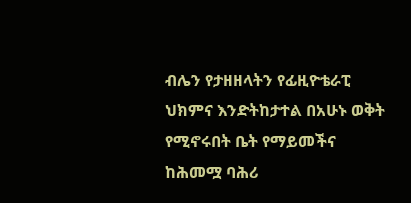ብሌን የታዘዘላትን የፊዚዮቴራፒ ህክምና እንድትከታተል በአሁኑ ወቅት የሚኖሩበት ቤት የማይመችና ከሕመሟ ባሕሪ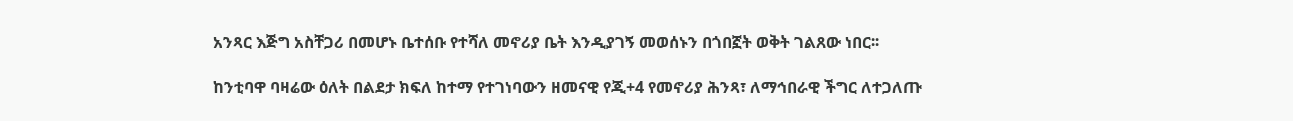አንጻር እጅግ አስቸጋሪ በመሆኑ ቤተሰቡ የተሻለ መኖሪያ ቤት እንዲያገኝ መወሰኑን በጎበኟት ወቅት ገልጸው ነበር፡፡

ከንቲባዋ ባዛሬው ዕለት በልደታ ክፍለ ከተማ የተገነባውን ዘመናዊ የጂ+4 የመኖሪያ ሕንጻ፣ ለማኅበራዊ ችግር ለተጋለጡ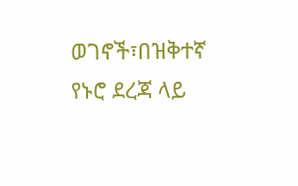ወገኖች፣በዝቅተኛ የኑሮ ደረጃ ላይ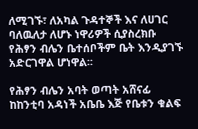ለሚገኙ፣ ለአካል ጉዳተኞች እና ለሀገር ባለዉለታ ለሆኑ ነዋሪዎች ሲያስረክቡ የሕፃን ብሌን ቤተሰቦችም ቤት እንዲያገኙ አድርገዋል ሆነዋል፡፡

የሕፃን ብሌን አባት ወጣት አሸናፊ ከከንቲባ አዳነች አቤቤ እጅ የቤቱን ቁልፍ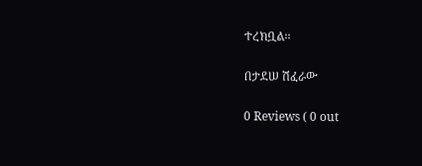ተረክቧል፡፡

በታደሠ ሽፈራው

0 Reviews ( 0 out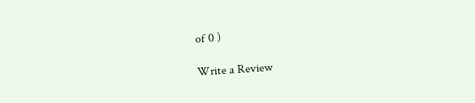of 0 )

Write a Review